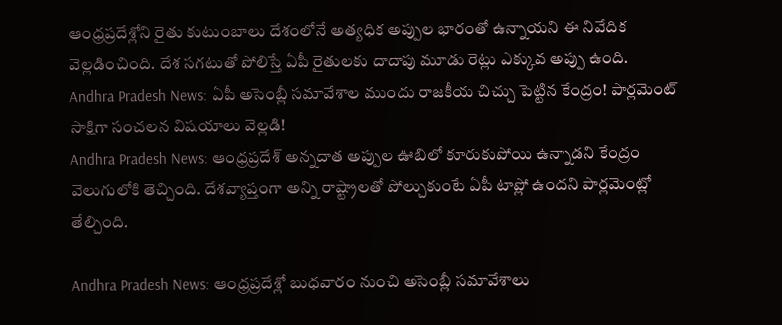ఆంధ్రప్రదేశ్లోని రైతు కుటుంబాలు దేశంలోనే అత్యధిక అప్పుల భారంతో ఉన్నాయని ఈ నివేదిక వెల్లడించింది. దేశ సగటుతో పోలిస్తే ఏపీ రైతులకు దాదాపు మూడు రెట్లు ఎక్కువ అప్పు ఉంది.
Andhra Pradesh News: ఏపీ అసెంబ్లీ సమావేశాల ముందు రాజకీయ చిచ్చు పెట్టిన కేంద్రం! పార్లమెంట్ సాక్షిగా సంచలన విషయాలు వెల్లడి!
Andhra Pradesh News: ఆంధ్రప్రదేశ్ అన్నదాత అప్పుల ఊబిలో కూరుకుపోయి ఉన్నాడని కేంద్రం వెలుగులోకి తెచ్చింది. దేశవ్యాప్తంగా అన్ని రాష్ట్రాలతో పోల్చుకుంటే ఏపీ టాప్లో ఉందని పార్లమెంట్లో తేల్చింది.

Andhra Pradesh News: ఆంధ్రప్రదేశ్లో బుధవారం నుంచి అసెంబ్లీ సమావేశాలు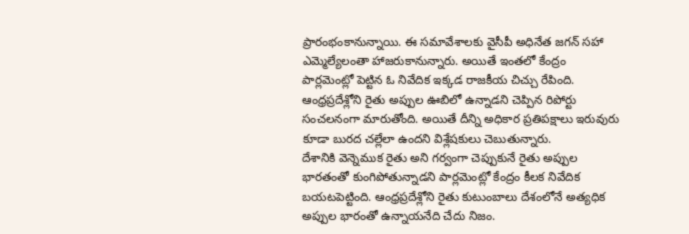ప్రారంభంకానున్నాయి. ఈ సమావేశాలకు వైసీపీ అధినేత జగన్ సహా ఎమ్మెల్యేలంతా హాజరుకానున్నారు. అయితే ఇంతలో కేంద్రం పార్లమెంట్లో పెట్టిన ఓ నివేదిక ఇక్కడ రాజకీయ చిచ్చు రేపింది. ఆంధ్రప్రదేశ్లోని రైతు అప్పుల ఊబిలో ఉన్నాడని చెప్పిన రిపోర్టు సంచలనంగా మారుతోంది. అయితే దీన్ని అధికార ప్రతిపక్షాలు ఇరువురు కూడా బురద చల్లేలా ఉందని విశ్లేషకులు చెబుతున్నారు.
దేశానికి వెన్నెముక రైతు అని గర్వంగా చెప్పుకునే రైతు అప్పుల భారతంతో కుంగిపోతున్నాడని పార్లమెంట్లో కేంద్రం కీలక నివేదిక బయటపెట్టింది. ఆంధ్రప్రదేశ్లోని రైతు కుటుంబాలు దేశంలోనే అత్యధిక అప్పుల భారంతో ఉన్నాయనేది చేదు నిజం.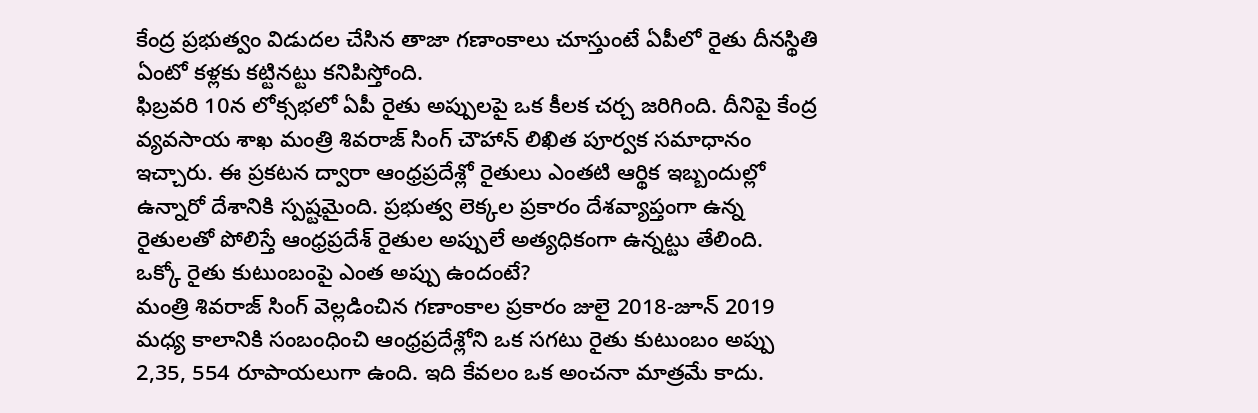కేంద్ర ప్రభుత్వం విడుదల చేసిన తాజా గణాంకాలు చూస్తుంటే ఏపీలో రైతు దీనస్థితి ఏంటో కళ్లకు కట్టినట్టు కనిపిస్తోంది.
ఫిబ్రవరి 10న లోక్సభలో ఏపీ రైతు అప్పులపై ఒక కీలక చర్చ జరిగింది. దీనిపై కేంద్ర వ్యవసాయ శాఖ మంత్రి శివరాజ్ సింగ్ చౌహాన్ లిఖిత పూర్వక సమాధానం ఇచ్చారు. ఈ ప్రకటన ద్వారా ఆంధ్రప్రదేశ్లో రైతులు ఎంతటి ఆర్థిక ఇబ్బందుల్లో ఉన్నారో దేశానికి స్పష్టమైంది. ప్రభుత్వ లెక్కల ప్రకారం దేశవ్యాప్తంగా ఉన్న రైతులతో పోలిస్తే ఆంధ్రప్రదేశ్ రైతుల అప్పులే అత్యధికంగా ఉన్నట్టు తేలింది.
ఒక్కో రైతు కుటుంబంపై ఎంత అప్పు ఉందంటే?
మంత్రి శివరాజ్ సింగ్ వెల్లడించిన గణాంకాల ప్రకారం జులై 2018-జూన్ 2019 మధ్య కాలానికి సంబంధించి ఆంధ్రప్రదేశ్లోని ఒక సగటు రైతు కుటుంబం అప్పు 2,35, 554 రూపాయలుగా ఉంది. ఇది కేవలం ఒక అంచనా మాత్రమే కాదు.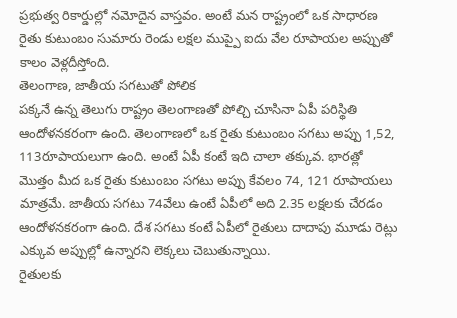ప్రభుత్వ రికార్డుల్లో నమోదైన వాస్తవం. అంటే మన రాష్ట్రంలో ఒక సాధారణ రైతు కుటుంబం సుమారు రెండు లక్షల ముప్పై ఐదు వేల రూపాయల అప్పుతో కాలం వెళ్లదీస్తోంది.
తెలంగాణ, జాతీయ సగటుతో పోలిక
పక్కనే ఉన్న తెలుగు రాష్ట్రం తెలంగాణతో పోల్చి చూసినా ఏపీ పరిస్థితి ఆందోళనకరంగా ఉంది. తెలంగాణలో ఒక రైతు కుటుంబం సగటు అప్పు 1,52, 113రూపాయలుగా ఉంది. అంటే ఏపీ కంటే ఇది చాలా తక్కువ. భారత్లో మొత్తం మీద ఒక రైతు కుటుంబం సగటు అప్పు కేవలం 74, 121 రూపాయలు మాత్రమే. జాతీయ సగటు 74వేలు ఉంటే ఏపీలో అది 2.35 లక్షలకు చేరడం ఆందోళనకరంగా ఉంది. దేశ సగటు కంటే ఏపీలో రైతులు దాదాపు మూడు రెట్లు ఎక్కువ అప్పుల్లో ఉన్నారని లెక్కలు చెబుతున్నాయి.
రైతులకు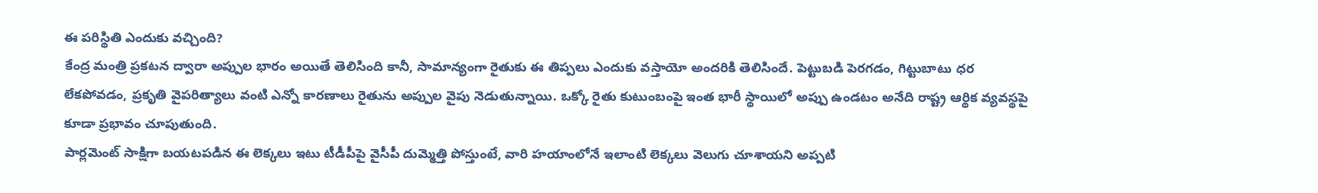ఈ పరిస్థితి ఎందుకు వచ్చింది?
కేంద్ర మంత్రి ప్రకటన ద్వారా అప్పుల భారం అయితే తెలిసింది కానీ, సామాన్యంగా రైతుకు ఈ తిప్పలు ఎందుకు వస్తాయో అందరికి తెలిసిందే. పెట్టుబడి పెరగడం, గిట్టుబాటు ధర లేకపోవడం, ప్రకృతి వైపరిత్యాలు వంటి ఎన్నో కారణాలు రైతును అప్పుల వైపు నెడుతున్నాయి. ఒక్కో రైతు కుటుంబంపై ఇంత భారీ స్థాయిలో అప్పు ఉండటం అనేది రాష్ట్ర ఆర్థిక వ్యవస్థపై కూడా ప్రభావం చూపుతుంది.
పార్లమెంట్ సాక్షిగా బయటపడిన ఈ లెక్కలు ఇటు టీడీపీపై వైసీపీ దుమ్మెత్తి పోస్తుంటే, వారి హయాంలోనే ఇలాంటి లెక్కలు వెలుగు చూశాయని అప్పటి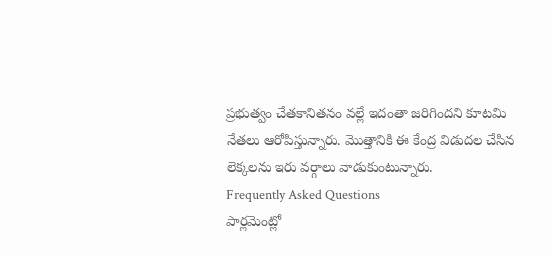ప్రభుత్వం చేతకానితనం వల్లే ఇదంతా జరిగిందని కూటమి నేతలు ఆరోపిస్తున్నారు. మొత్తానికి ఈ కేంద్ర విడుదల చేసిన లెక్కలను ఇరు వర్గాలు వాడుకుంటున్నారు.
Frequently Asked Questions
పార్లమెంట్లో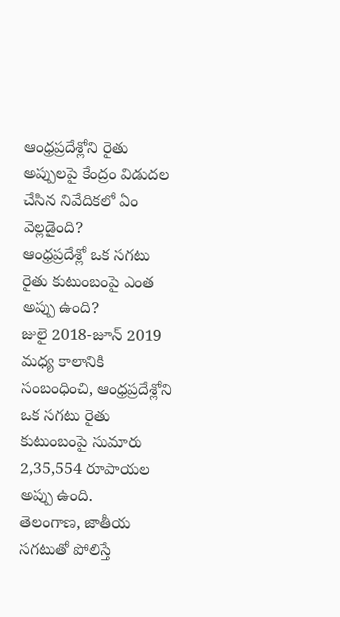ఆంధ్రప్రదేశ్లోని రైతు అప్పులపై కేంద్రం విడుదల చేసిన నివేదికలో ఏం వెల్లడైంది?
ఆంధ్రప్రదేశ్లో ఒక సగటు రైతు కుటుంబంపై ఎంత అప్పు ఉంది?
జులై 2018-జూన్ 2019 మధ్య కాలానికి సంబంధించి, ఆంధ్రప్రదేశ్లోని ఒక సగటు రైతు కుటుంబంపై సుమారు 2,35,554 రూపాయల అప్పు ఉంది.
తెలంగాణ, జాతీయ సగటుతో పోలిస్తే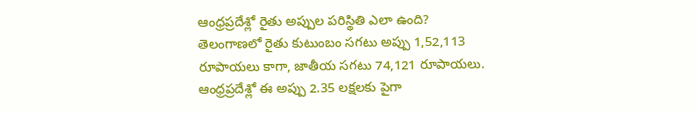ఆంధ్రప్రదేశ్లో రైతు అప్పుల పరిస్థితి ఎలా ఉంది?
తెలంగాణలో రైతు కుటుంబం సగటు అప్పు 1,52,113 రూపాయలు కాగా, జాతీయ సగటు 74,121 రూపాయలు. ఆంధ్రప్రదేశ్లో ఈ అప్పు 2.35 లక్షలకు పైగా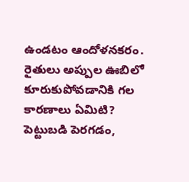ఉండటం ఆందోళనకరం.
రైతులు అప్పుల ఊబిలో కూరుకుపోవడానికి గల కారణాలు ఏమిటి?
పెట్టుబడి పెరగడం,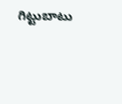గిట్టుబాటు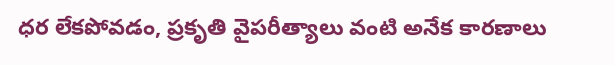ధర లేకపోవడం, ప్రకృతి వైపరీత్యాలు వంటి అనేక కారణాలు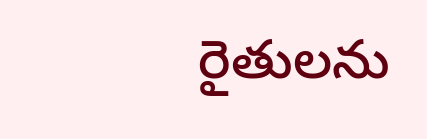రైతులను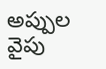అప్పుల వైపు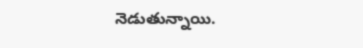నెడుతున్నాయి.